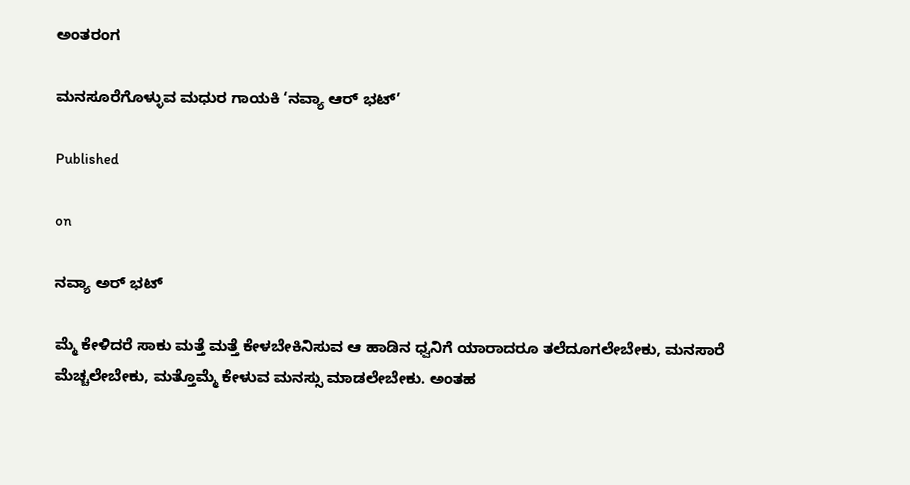ಅಂತರಂಗ

ಮನಸೂರೆಗೊಳ್ಳುವ ಮಧುರ ಗಾಯಕಿ ‘ನವ್ಯಾ ಆರ್ ಭಟ್’

Published

on

ನವ್ಯಾ ಅರ್ ಭಟ್

ಮ್ಮೆ ಕೇಳಿದರೆ ಸಾಕು ಮತ್ತೆ ಮತ್ತೆ ಕೇಳಬೇಕಿನಿಸುವ ಆ ಹಾಡಿನ ಧ್ವನಿಗೆ ಯಾರಾದರೂ ತಲೆದೂಗಲೇಬೇಕು, ಮನಸಾರೆ ಮೆಚ್ಚಲೇಬೇಕು, ಮತ್ತೊಮ್ಮೆ ಕೇಳುವ ಮನಸ್ಸು ಮಾಡಲೇಬೇಕು. ಅಂತಹ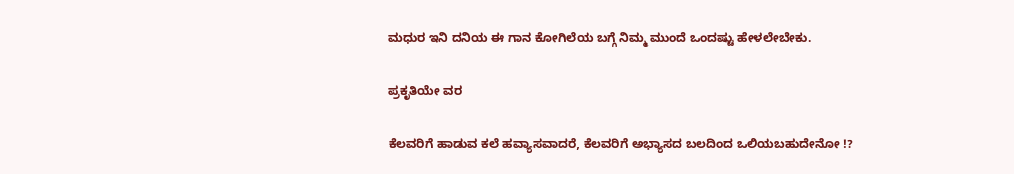ಮಧುರ ಇನಿ ದನಿಯ ಈ ಗಾನ ಕೋಗಿಲೆಯ ಬಗ್ಗೆ ನಿಮ್ಮ ಮುಂದೆ ಒಂದಷ್ಟು ಹೇಳಲೇಬೇಕು.

ಪ್ರಕೃತಿಯೇ ವರ

ಕೆಲವರಿಗೆ ಹಾಡುವ ಕಲೆ ಹವ್ಯಾಸವಾದರೆ, ಕೆಲವರಿಗೆ ಅಭ್ಯಾಸದ ಬಲದಿಂದ ಒಲಿಯಬಹುದೇನೋ !?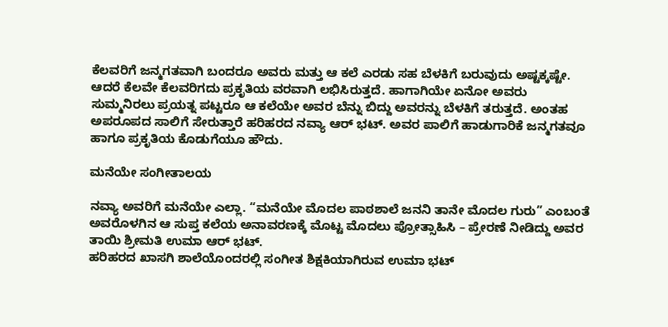ಕೆಲವರಿಗೆ ಜನ್ಮಗತವಾಗಿ ಬಂದರೂ ಅವರು ಮತ್ತು ಆ ಕಲೆ ಎರಡು ಸಹ ಬೆಳಕಿಗೆ ಬರುವುದು ಅಷ್ಟಕ್ಕಷ್ಟೇ. ಆದರೆ ಕೆಲವೇ ಕೆಲವರಿಗದು ಪ್ರಕೃತಿಯ ವರವಾಗಿ ಲಭಿಸಿರುತ್ತದೆ. ಹಾಗಾಗಿಯೇ ಏನೋ ಅವರು ಸುಮ್ಮನಿರಲು ಪ್ರಯತ್ನ ಪಟ್ಟರೂ ಆ ಕಲೆಯೇ ಅವರ ಬೆನ್ನು ಬಿದ್ದು ಅವರನ್ನು ಬೆಳಕಿಗೆ ತರುತ್ತದೆ. ಅಂತಹ ಅಪರೂಪದ ಸಾಲಿಗೆ ಸೇರುತ್ತಾರೆ ಹರಿಹರದ ನವ್ಯಾ ಆರ್ ಭಟ್. ಅವರ ಪಾಲಿಗೆ ಹಾಡುಗಾರಿಕೆ ಜನ್ಮಗತವೂ ಹಾಗೂ ಪ್ರಕೃತಿಯ ಕೊಡುಗೆಯೂ ಹೌದು.

ಮನೆಯೇ ಸಂಗೀತಾಲಯ

ನವ್ಯಾ ಅವರಿಗೆ ಮನೆಯೇ ಎಲ್ಲಾ. “ಮನೆಯೇ ಮೊದಲ ಪಾಠಶಾಲೆ ಜನನಿ ತಾನೇ ಮೊದಲ ಗುರು” ಎಂಬಂತೆ ಅವರೊಳಗಿನ ಆ ಸುಪ್ತ ಕಲೆಯ ಅನಾವರಣಕ್ಕೆ ಮೊಟ್ಟ ಮೊದಲು ಪ್ರೋತ್ಸಾಹಿಸಿ – ಪ್ರೇರಣೆ ನೀಡಿದ್ದು ಅವರ ತಾಯಿ ಶ್ರೀಮತಿ ಉಮಾ ಆರ್ ಭಟ್.
ಹರಿಹರದ ಖಾಸಗಿ ಶಾಲೆಯೊಂದರಲ್ಲಿ ಸಂಗೀತ ಶಿಕ್ಷಕಿಯಾಗಿರುವ ಉಮಾ ಭಟ್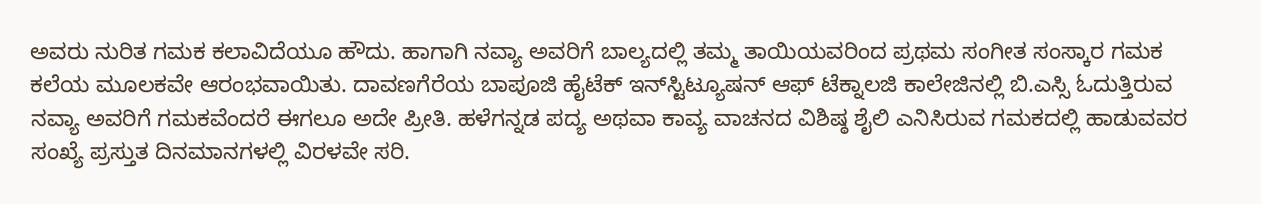ಅವರು ನುರಿತ ಗಮಕ ಕಲಾವಿದೆಯೂ ಹೌದು. ಹಾಗಾಗಿ ನವ್ಯಾ ಅವರಿಗೆ ಬಾಲ್ಯದಲ್ಲಿ ತಮ್ಮ ತಾಯಿಯವರಿಂದ ಪ್ರಥಮ ಸಂಗೀತ ಸಂಸ್ಕಾರ ಗಮಕ ಕಲೆಯ ಮೂಲಕವೇ ಆರಂಭವಾಯಿತು. ದಾವಣಗೆರೆಯ ಬಾಪೂಜಿ ಹೈಟೆಕ್ ಇನ್‍ಸ್ಟಿಟ್ಯೂಷನ್ ಆಫ್ ಟೆಕ್ನಾಲಜಿ ಕಾಲೇಜಿನಲ್ಲಿ ಬಿ.ಎಸ್ಸಿ ಓದುತ್ತಿರುವ ನವ್ಯಾ ಅವರಿಗೆ ಗಮಕವೆಂದರೆ ಈಗಲೂ ಅದೇ ಪ್ರೀತಿ. ಹಳೆಗನ್ನಡ ಪದ್ಯ ಅಥವಾ ಕಾವ್ಯ ವಾಚನದ ವಿಶಿಷ್ಠ ಶೈಲಿ ಎನಿಸಿರುವ ಗಮಕದಲ್ಲಿ ಹಾಡುವವರ ಸಂಖ್ಯೆ ಪ್ರಸ್ತುತ ದಿನಮಾನಗಳಲ್ಲಿ ವಿರಳವೇ ಸರಿ.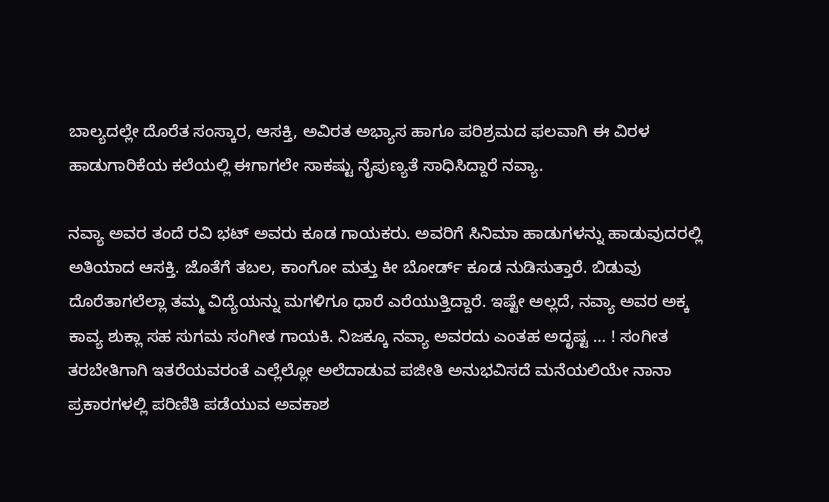ಬಾಲ್ಯದಲ್ಲೇ ದೊರೆತ ಸಂಸ್ಕಾರ, ಆಸಕ್ತಿ, ಅವಿರತ ಅಭ್ಯಾಸ ಹಾಗೂ ಪರಿಶ್ರಮದ ಫಲವಾಗಿ ಈ ವಿರಳ ಹಾಡುಗಾರಿಕೆಯ ಕಲೆಯಲ್ಲಿ ಈಗಾಗಲೇ ಸಾಕಷ್ಟು ನೈಪುಣ್ಯತೆ ಸಾಧಿಸಿದ್ದಾರೆ ನವ್ಯಾ.

ನವ್ಯಾ ಅವರ ತಂದೆ ರವಿ ಭಟ್ ಅವರು ಕೂಡ ಗಾಯಕರು. ಅವರಿಗೆ ಸಿನಿಮಾ ಹಾಡುಗಳನ್ನು ಹಾಡುವುದರಲ್ಲಿ ಅತಿಯಾದ ಆಸಕ್ತಿ. ಜೊತೆಗೆ ತಬಲ, ಕಾಂಗೋ ಮತ್ತು ಕೀ ಬೋರ್ಡ್ ಕೂಡ ನುಡಿಸುತ್ತಾರೆ. ಬಿಡುವು ದೊರೆತಾಗಲೆಲ್ಲಾ ತಮ್ಮ ವಿದ್ಯೆಯನ್ನು ಮಗಳಿಗೂ ಧಾರೆ ಎರೆಯುತ್ತಿದ್ದಾರೆ. ಇಷ್ಟೇ ಅಲ್ಲದೆ, ನವ್ಯಾ ಅವರ ಅಕ್ಕ ಕಾವ್ಯ ಶುಕ್ಲಾ ಸಹ ಸುಗಮ ಸಂಗೀತ ಗಾಯಕಿ. ನಿಜಕ್ಕೂ ನವ್ಯಾ ಅವರದು ಎಂತಹ ಅದೃಷ್ಟ … ! ಸಂಗೀತ ತರಬೇತಿಗಾಗಿ ಇತರೆಯವರಂತೆ ಎಲ್ಲೆಲ್ಲೋ ಅಲೆದಾಡುವ ಪಜೀತಿ ಅನುಭವಿಸದೆ ಮನೆಯಲಿಯೇ ನಾನಾ ಪ್ರಕಾರಗಳಲ್ಲಿ ಪರಿಣಿತಿ ಪಡೆಯುವ ಅವಕಾಶ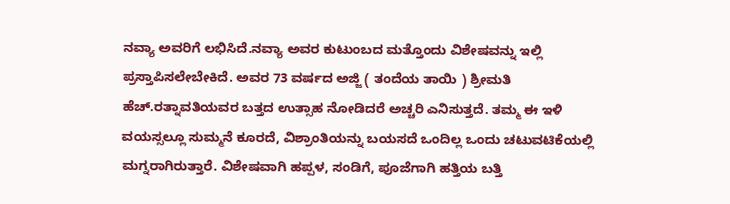ನವ್ಯಾ ಅವರಿಗೆ ಲಭಿಸಿದೆ.ನವ್ಯಾ ಅವರ ಕುಟುಂಬದ ಮತ್ತೊಂದು ವಿಶೇಷವನ್ನು ಇಲ್ಲಿ ಪ್ರಸ್ತಾಪಿಸಲೇಬೇಕಿದೆ. ಅವರ 73 ವರ್ಷದ ಅಜ್ಜಿ ( ತಂದೆಯ ತಾಯಿ ) ಶ್ರೀಮತಿ ಹೆಚ್.ರತ್ನಾವತಿಯವರ ಬತ್ತದ ಉತ್ಸಾಹ ನೋಡಿದರೆ ಅಚ್ಚರಿ ಎನಿಸುತ್ತದೆ. ತಮ್ಮ ಈ ಇಳಿ ವಯಸ್ಸಲ್ಲೂ ಸುಮ್ಮನೆ ಕೂರದೆ, ವಿಶ್ರಾಂತಿಯನ್ನು ಬಯಸದೆ ಒಂದಿಲ್ಲ ಒಂದು ಚಟುವಟಿಕೆಯಲ್ಲಿ ಮಗ್ನರಾಗಿರುತ್ತಾರೆ. ವಿಶೇಷವಾಗಿ ಹಪ್ಪಳ, ಸಂಡಿಗೆ, ಪೂಜೆಗಾಗಿ ಹತ್ತಿಯ ಬತ್ತಿ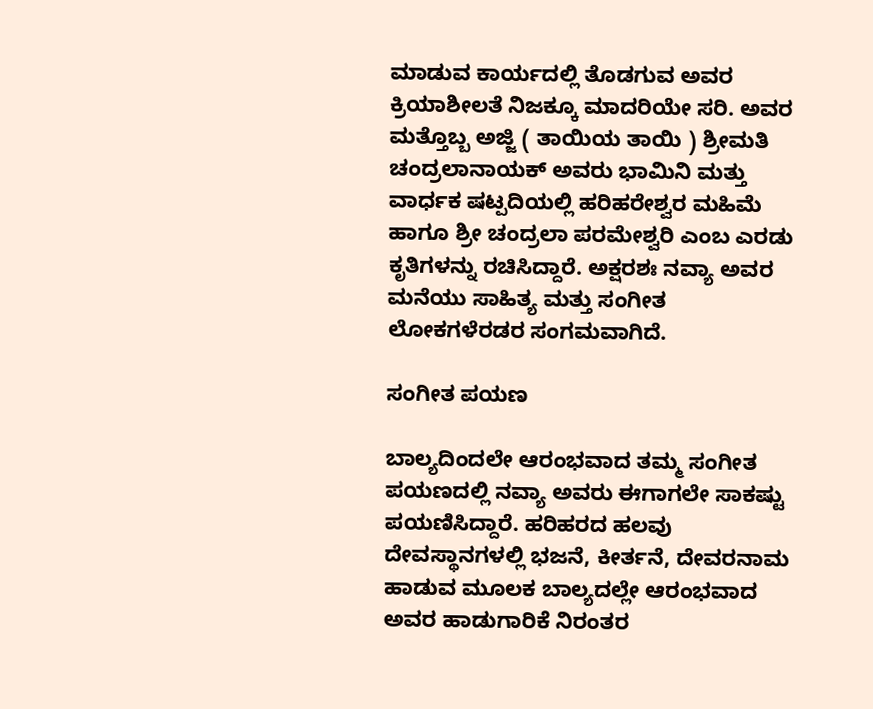ಮಾಡುವ ಕಾರ್ಯದಲ್ಲಿ ತೊಡಗುವ ಅವರ ಕ್ರಿಯಾಶೀಲತೆ ನಿಜಕ್ಕೂ ಮಾದರಿಯೇ ಸರಿ. ಅವರ ಮತ್ತೊಬ್ಬ ಅಜ್ಜಿ ( ತಾಯಿಯ ತಾಯಿ ) ಶ್ರೀಮತಿ ಚಂದ್ರಲಾನಾಯಕ್ ಅವರು ಭಾಮಿನಿ ಮತ್ತು ವಾರ್ಧಕ ಷಟ್ಪದಿಯಲ್ಲಿ ಹರಿಹರೇಶ್ವರ ಮಹಿಮೆ ಹಾಗೂ ಶ್ರೀ ಚಂದ್ರಲಾ ಪರಮೇಶ್ವರಿ ಎಂಬ ಎರಡು ಕೃತಿಗಳನ್ನು ರಚಿಸಿದ್ದಾರೆ. ಅಕ್ಷರಶಃ ನವ್ಯಾ ಅವರ ಮನೆಯು ಸಾಹಿತ್ಯ ಮತ್ತು ಸಂಗೀತ ಲೋಕಗಳೆರಡರ ಸಂಗಮವಾಗಿದೆ.

ಸಂಗೀತ ಪಯಣ

ಬಾಲ್ಯದಿಂದಲೇ ಆರಂಭವಾದ ತಮ್ಮ ಸಂಗೀತ ಪಯಣದಲ್ಲಿ ನವ್ಯಾ ಅವರು ಈಗಾಗಲೇ ಸಾಕಷ್ಟು ಪಯಣಿಸಿದ್ದಾರೆ. ಹರಿಹರದ ಹಲವು ದೇವಸ್ಥಾನಗಳಲ್ಲಿ ಭಜನೆ, ಕೀರ್ತನೆ, ದೇವರನಾಮ ಹಾಡುವ ಮೂಲಕ ಬಾಲ್ಯದಲ್ಲೇ ಆರಂಭವಾದ ಅವರ ಹಾಡುಗಾರಿಕೆ ನಿರಂತರ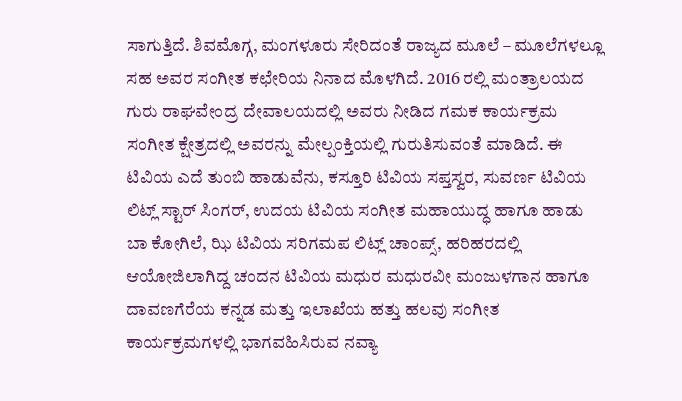ಸಾಗುತ್ತಿದೆ. ಶಿವಮೊಗ್ಗ, ಮಂಗಳೂರು ಸೇರಿದಂತೆ ರಾಜ್ಯದ ಮೂಲೆ – ಮೂಲೆಗಳಲ್ಲೂ ಸಹ ಅವರ ಸಂಗೀತ ಕಛೇರಿಯ ನಿನಾದ ಮೊಳಗಿದೆ. 2016 ರಲ್ಲಿ ಮಂತ್ರಾಲಯದ ಗುರು ರಾಘವೇಂದ್ರ ದೇವಾಲಯದಲ್ಲಿ ಅವರು ನೀಡಿದ ಗಮಕ ಕಾರ್ಯಕ್ರಮ ಸಂಗೀತ ಕ್ಷೇತ್ರದಲ್ಲಿ ಅವರನ್ನು ಮೇಲ್ಪಂಕ್ತಿಯಲ್ಲಿ ಗುರುತಿಸುವಂತೆ ಮಾಡಿದೆ. ಈ ಟಿವಿಯ ಎದೆ ತುಂಬಿ ಹಾಡುವೆನು, ಕಸ್ತೂರಿ ಟಿವಿಯ ಸಪ್ತಸ್ವರ, ಸುವರ್ಣ ಟಿವಿಯ ಲಿಟ್ಲ್ ಸ್ಟಾರ್ ಸಿಂಗರ್, ಉದಯ ಟಿವಿಯ ಸಂಗೀತ ಮಹಾಯುದ್ಧ ಹಾಗೂ ಹಾಡು ಬಾ ಕೋಗಿಲೆ, ಝಿ ಟಿವಿಯ ಸರಿಗಮಪ ಲಿಟ್ಲ್ ಚಾಂಪ್ಸ್, ಹರಿಹರದಲ್ಲಿ ಆಯೋಜಿಲಾಗಿದ್ದ ಚಂದನ ಟಿವಿಯ ಮಧುರ ಮಧುರವೀ ಮಂಜುಳಗಾನ ಹಾಗೂ ದಾವಣಗೆರೆಯ ಕನ್ನಡ ಮತ್ತು ಇಲಾಖೆಯ ಹತ್ತು ಹಲವು ಸಂಗೀತ ಕಾರ್ಯಕ್ರಮಗಳಲ್ಲಿ ಭಾಗವಹಿಸಿರುವ ನವ್ಯಾ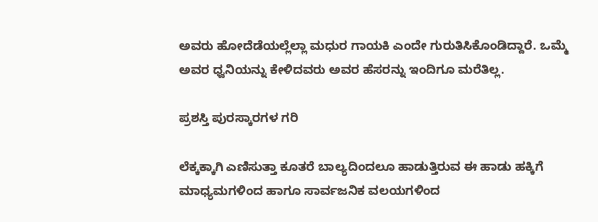ಅವರು ಹೋದೆಡೆಯಲ್ಲೆಲ್ಲಾ ಮಧುರ ಗಾಯಕಿ ಎಂದೇ ಗುರುತಿಸಿಕೊಂಡಿದ್ದಾರೆ. ಒಮ್ಮೆ ಅವರ ಧ್ವನಿಯನ್ನು ಕೇಳಿದವರು ಅವರ ಹೆಸರನ್ನು ಇಂದಿಗೂ ಮರೆತಿಲ್ಲ.

ಪ್ರಶಸ್ತಿ ಪುರಸ್ಕಾರಗಳ ಗರಿ

ಲೆಕ್ಕಕ್ಕಾಗಿ ಎಣಿಸುತ್ತಾ ಕೂತರೆ ಬಾಲ್ಯದಿಂದಲೂ ಹಾಡುತ್ತಿರುವ ಈ ಹಾಡು ಹಕ್ಕಿಗೆ ಮಾಧ್ಯಮಗಳಿಂದ ಹಾಗೂ ಸಾರ್ವಜನಿಕ ವಲಯಗಳಿಂದ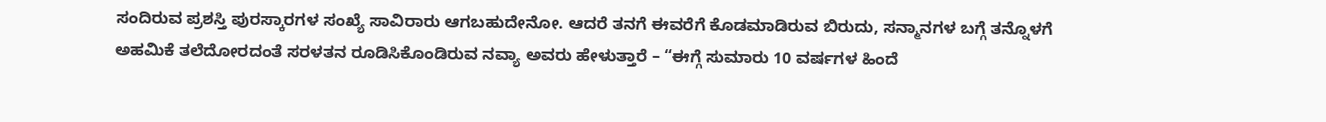ಸಂದಿರುವ ಪ್ರಶಸ್ತಿ ಪುರಸ್ಕಾರಗಳ ಸಂಖ್ಯೆ ಸಾವಿರಾರು ಆಗಬಹುದೇನೋ. ಆದರೆ ತನಗೆ ಈವರೆಗೆ ಕೊಡಮಾಡಿರುವ ಬಿರುದು, ಸನ್ಮಾನಗಳ ಬಗ್ಗೆ ತನ್ನೊಳಗೆ ಅಹಮಿಕೆ ತಲೆದೋರದಂತೆ ಸರಳತನ ರೂಡಿಸಿಕೊಂಡಿರುವ ನವ್ಯಾ ಅವರು ಹೇಳುತ್ತಾರೆ – “ಈಗ್ಗೆ ಸುಮಾರು 10 ವರ್ಷಗಳ ಹಿಂದೆ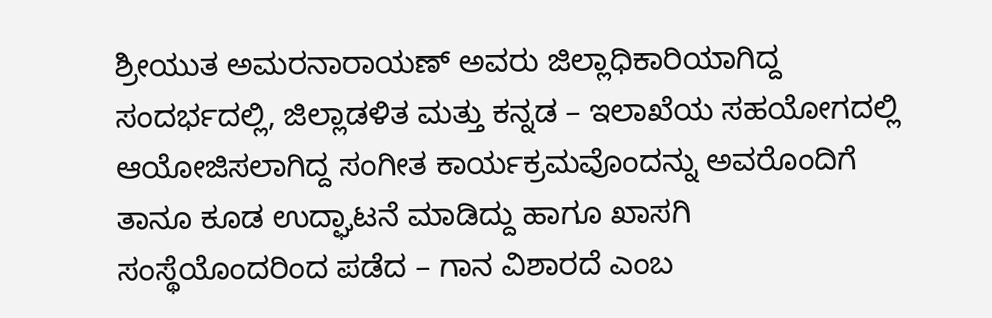ಶ್ರೀಯುತ ಅಮರನಾರಾಯಣ್ ಅವರು ಜಿಲ್ಲಾಧಿಕಾರಿಯಾಗಿದ್ದ ಸಂದರ್ಭದಲ್ಲಿ, ಜಿಲ್ಲಾಡಳಿತ ಮತ್ತು ಕನ್ನಡ – ಇಲಾಖೆಯ ಸಹಯೋಗದಲ್ಲಿ ಆಯೋಜಿಸಲಾಗಿದ್ದ ಸಂಗೀತ ಕಾರ್ಯಕ್ರಮವೊಂದನ್ನು ಅವರೊಂದಿಗೆ ತಾನೂ ಕೂಡ ಉದ್ಘಾಟನೆ ಮಾಡಿದ್ದು ಹಾಗೂ ಖಾಸಗಿ ಸಂಸ್ಥೆಯೊಂದರಿಂದ ಪಡೆದ – ಗಾನ ವಿಶಾರದೆ ಎಂಬ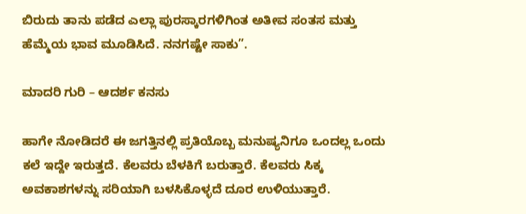ಬಿರುದು ತಾನು ಪಡೆದ ಎಲ್ಲಾ ಪುರಸ್ಕಾರಗಳಿಗಿಂತ ಅತೀವ ಸಂತಸ ಮತ್ತು ಹೆಮ್ಮೆಯ ಭಾವ ಮೂಡಿಸಿದೆ. ನನಗಷ್ಟೇ ಸಾಕು”.

ಮಾದರಿ ಗುರಿ – ಆದರ್ಶ ಕನಸು

ಹಾಗೇ ನೋಡಿದರೆ ಈ ಜಗತ್ತಿನಲ್ಲಿ ಪ್ರತಿಯೊಬ್ಬ ಮನುಷ್ಯನಿಗೂ ಒಂದಲ್ಲ ಒಂದು ಕಲೆ ಇದ್ದೇ ಇರುತ್ತದೆ. ಕೆಲವರು ಬೆಳಕಿಗೆ ಬರುತ್ತಾರೆ. ಕೆಲವರು ಸಿಕ್ಕ ಅವಕಾಶಗಳನ್ನು ಸರಿಯಾಗಿ ಬಳಸಿಕೊಳ್ಳದೆ ದೂರ ಉಳಿಯುತ್ತಾರೆ.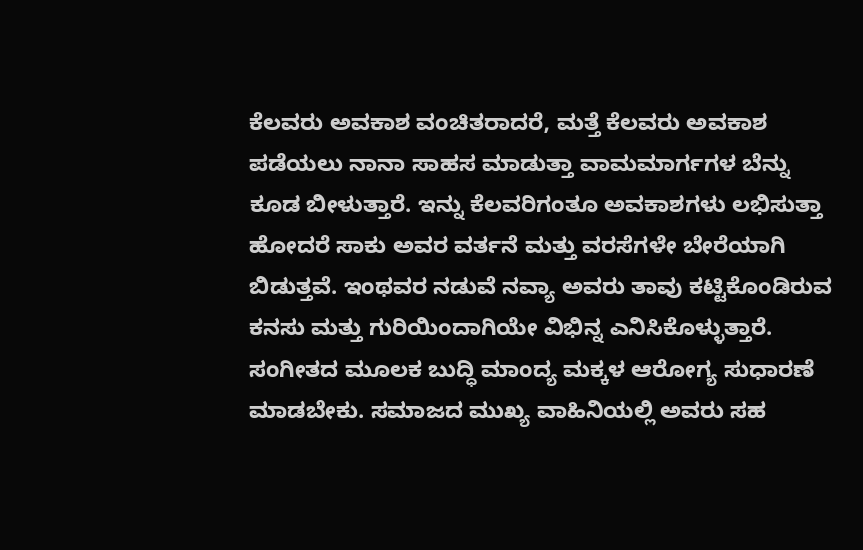ಕೆಲವರು ಅವಕಾಶ ವಂಚಿತರಾದರೆ, ಮತ್ತೆ ಕೆಲವರು ಅವಕಾಶ ಪಡೆಯಲು ನಾನಾ ಸಾಹಸ ಮಾಡುತ್ತಾ ವಾಮಮಾರ್ಗಗಳ ಬೆನ್ನು ಕೂಡ ಬೀಳುತ್ತಾರೆ. ಇನ್ನು ಕೆಲವರಿಗಂತೂ ಅವಕಾಶಗಳು ಲಭಿಸುತ್ತಾ ಹೋದರೆ ಸಾಕು ಅವರ ವರ್ತನೆ ಮತ್ತು ವರಸೆಗಳೇ ಬೇರೆಯಾಗಿ ಬಿಡುತ್ತವೆ. ಇಂಥವರ ನಡುವೆ ನವ್ಯಾ ಅವರು ತಾವು ಕಟ್ಟಿಕೊಂಡಿರುವ ಕನಸು ಮತ್ತು ಗುರಿಯಿಂದಾಗಿಯೇ ವಿಭಿನ್ನ ಎನಿಸಿಕೊಳ್ಳುತ್ತಾರೆ. ಸಂಗೀತದ ಮೂಲಕ ಬುದ್ಧಿ ಮಾಂದ್ಯ ಮಕ್ಕಳ ಆರೋಗ್ಯ ಸುಧಾರಣೆ ಮಾಡಬೇಕು. ಸಮಾಜದ ಮುಖ್ಯ ವಾಹಿನಿಯಲ್ಲಿ ಅವರು ಸಹ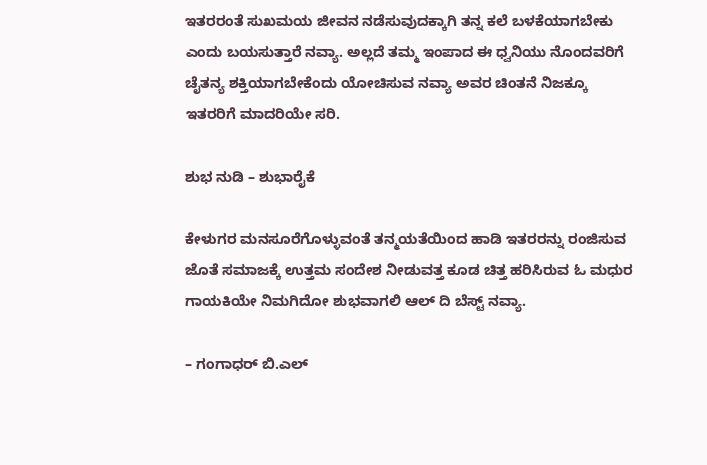ಇತರರಂತೆ ಸುಖಮಯ ಜೀವನ ನಡೆಸುವುದಕ್ಕಾಗಿ ತನ್ನ ಕಲೆ ಬಳಕೆಯಾಗಬೇಕು ಎಂದು ಬಯಸುತ್ತಾರೆ ನವ್ಯಾ. ಅಲ್ಲದೆ ತಮ್ಮ ಇಂಪಾದ ಈ ಧ್ವನಿಯು ನೊಂದವರಿಗೆ ಚೈತನ್ಯ ಶಕ್ತಿಯಾಗಬೇಕೆಂದು ಯೋಚಿಸುವ ನವ್ಯಾ ಅವರ ಚಿಂತನೆ ನಿಜಕ್ಕೂ ಇತರರಿಗೆ ಮಾದರಿಯೇ ಸರಿ.

ಶುಭ ನುಡಿ – ಶುಭಾರೈಕೆ

ಕೇಳುಗರ ಮನಸೂರೆಗೊಳ್ಳುವಂತೆ ತನ್ಮಯತೆಯಿಂದ ಹಾಡಿ ಇತರರನ್ನು ರಂಜಿಸುವ ಜೊತೆ ಸಮಾಜಕ್ಕೆ ಉತ್ತಮ ಸಂದೇಶ ನೀಡುವತ್ತ ಕೂಡ ಚಿತ್ತ ಹರಿಸಿರುವ ಓ ಮಧುರ ಗಾಯಕಿಯೇ ನಿಮಗಿದೋ ಶುಭವಾಗಲಿ ಆಲ್ ದಿ ಬೆಸ್ಟ್ ನವ್ಯಾ.

– ಗಂಗಾಧರ್ ಬಿ.ಎಲ್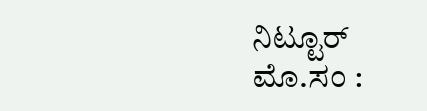ನಿಟ್ಟೂರ್
ಮೊ.ಸಂ :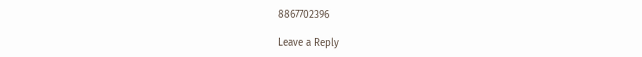8867702396

Leave a Reply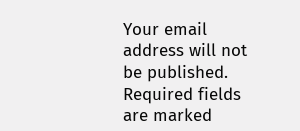Your email address will not be published. Required fields are marked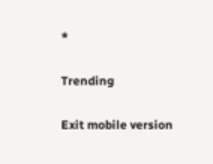*

Trending

Exit mobile version